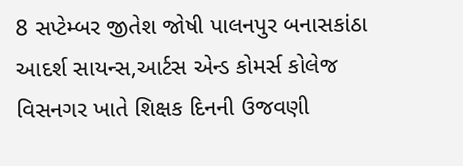8 સપ્ટેમ્બર જીતેશ જોષી પાલનપુર બનાસકાંઠા
આદર્શ સાયન્સ,આર્ટસ એન્ડ કોમર્સ કોલેજ વિસનગર ખાતે શિક્ષક દિનની ઉજવણી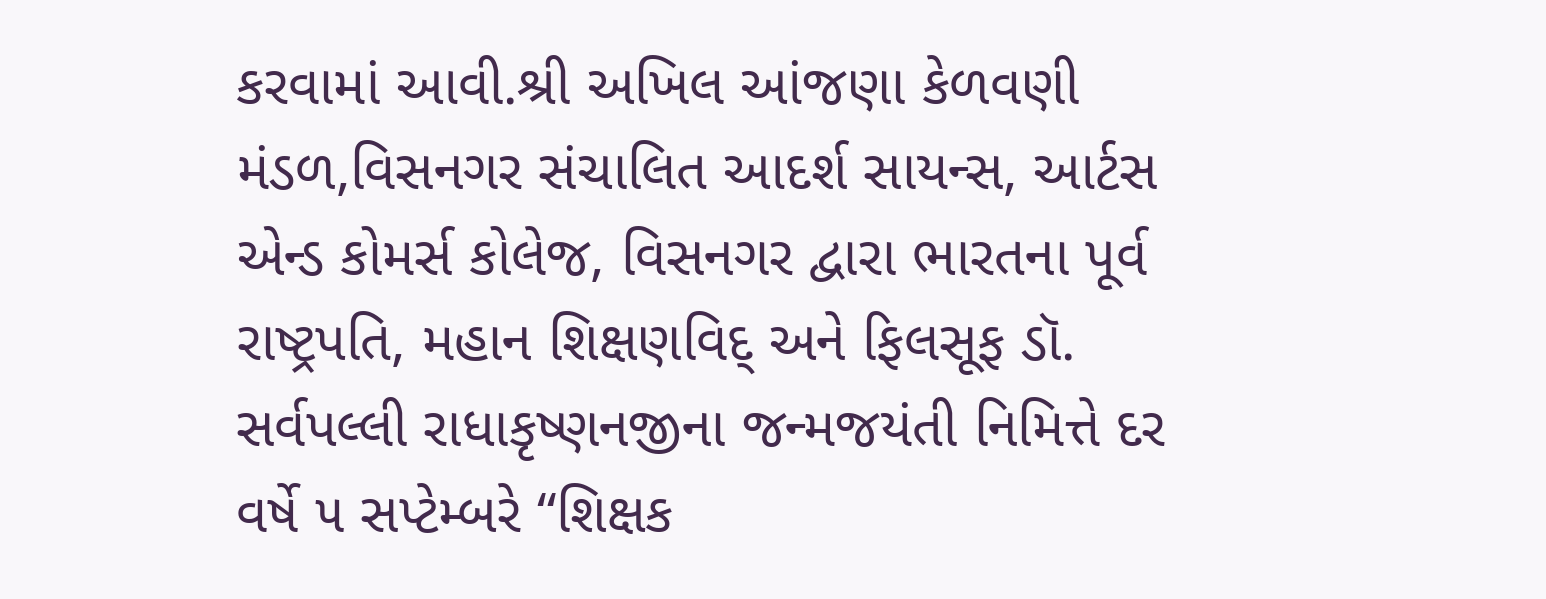કરવામાં આવી.શ્રી અખિલ આંજણા કેળવણી મંડળ,વિસનગર સંચાલિત આદર્શ સાયન્સ, આર્ટસ એન્ડ કોમર્સ કોલેજ, વિસનગર દ્વારા ભારતના પૂર્વ રાષ્ટ્રપતિ, મહાન શિક્ષણવિદ્ અને ફિલસૂફ ડૉ. સર્વપલ્લી રાધાકૃષ્ણનજીના જન્મજયંતી નિમિત્તે દર વર્ષે ૫ સપ્ટેમ્બરે “શિક્ષક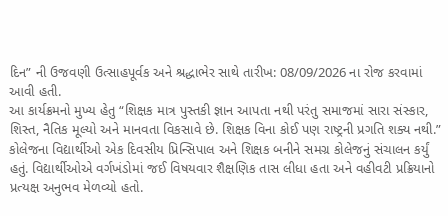દિન” ની ઉજવણી ઉત્સાહપૂર્વક અને શ્રદ્ધાભેર સાથે તારીખ: 08/09/2026 ના રોજ કરવામાં આવી હતી.
આ કાર્યક્રમનો મુખ્ય હેતુ “શિક્ષક માત્ર પુસ્તકી જ્ઞાન આપતા નથી પરંતુ સમાજમાં સારા સંસ્કાર, શિસ્ત, નૈતિક મૂલ્યો અને માનવતા વિકસાવે છે. શિક્ષક વિના કોઈ પણ રાષ્ટ્રની પ્રગતિ શક્ય નથી.” કોલેજના વિદ્યાર્થીઓ એક દિવસીય પ્રિન્સિપાલ અને શિક્ષક બનીને સમગ્ર કોલેજનું સંચાલન કર્યું હતું. વિદ્યાર્થીઓએ વર્ગખંડોમાં જઈ વિષયવાર શૈક્ષણિક તાસ લીધા હતા અને વહીવટી પ્રક્રિયાનો પ્રત્યક્ષ અનુભવ મેળવ્યો હતો.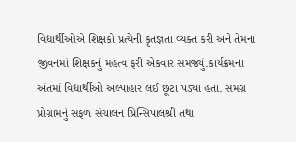વિદ્યાર્થીઓએ શિક્ષકો પ્રત્યેની કૃતજ્ઞતા વ્યક્ત કરી અને તેમના જીવનમાં શિક્ષકનું મહત્વ ફરી એકવાર સમજ્યું.કાર્યક્રમના અંતમાં વિદ્યાર્થીઓ અલ્પાહાર લઈ છૂટા પડ્યા હતા. સમગ્ર પ્રોગ્રામનું સફળ સંચાલન પ્રિન્સિપાલશ્રી તથા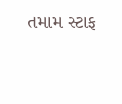તમામ સ્ટાફ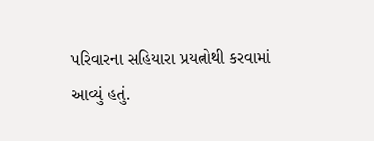પરિવારના સહિયારા પ્રયત્નોથી કરવામાં આવ્યું હતું.